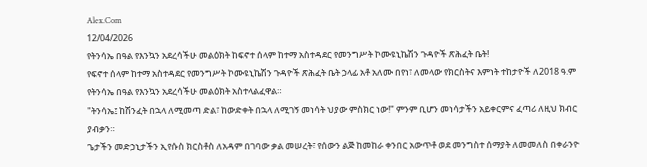Alex.Com
12/04/2026
የትንሳኤ በዓል የእንኳን አደረሳችሁ መልዕክት ከፍኖተ ሰላም ከተማ አስተዳደር የመንግሥት ኮሙዩኒኬሽን ጉዳዮች ጽሕፈት ቤት!
የፍኖተ ሰላም ከተማ አስተዳደር የመንግሥት ኮሙዩኒኬሽን ጉዳዮች ጽሕፈት ቤት ኃላፊ አቶ አለሙ በየነ፣ ለመላው የክርስትና እምነት ተከታዮች ለ2018 ዓ.ም የትንሳኤ በዓል የእንኳን አደረሳችሁ መልዕክት አስተላልፈዋል።
"ትንሳኤ፤ ከሽንፈት በኋላ ለሚመጣ ድል፣ ከውድቀት በኋላ ለሚገኝ መነሳት ህያው ምስክር ነው!" ምንም ቢሆን መነሳታችን አይቀርምና ፈጣሪ ለዚህ ክብር ያብቃን።
ጌታችን መድኃኒታችን ኢየሱስ ክርስቶስ ለአዳም በገባው ቃል መሠረት፣ የሰውን ልጅ ከመከራ ቀንበር አውጥቶ ወደ መንግስተ ሰማያት ለመመለስ በቀራንዮ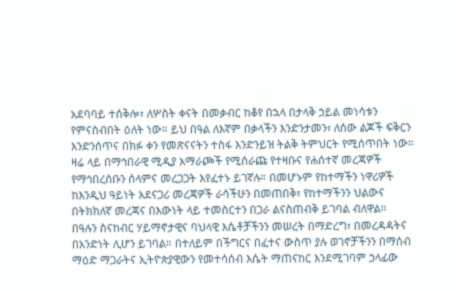አደባባይ ተሰቅሎ፣ ለሦስት ቀናት በመቃብር ከቆየ በኋላ በታላቅ ኃይል መነሳቱን የምናስብበት ዕለት ነው። ይህ በዓል ለእኛም በቃላችን እንድንታመን፣ ለሰው ልጆች ፍቅርን እንድንሰጥና በክፉ ቀን የመጽናናትን ተስፋ እንድንይዝ ትልቅ ትምህርት የሚሰጥበት ነው።
ዛሬ ላይ በማኅበራዊ ሚዲያ አማራጮች የሚሰራጩ የተዛቡና የሐሰተኛ መረጃዎች የማኅበረሰቡን ሰላምና መረጋጋት እየፈተኑ ይገኛሉ። በመሆኑም የከተማችን ነዋሪዎች ከእንዲህ ዓይነት አደናጋሪ መረጃዎች ራሳችሁን በመጠበቅ፣ የከተማችንን ህልውና በትክክለኛ መረጃና በእውነት ላይ ተመስርተን በጋራ ልናስጠብቅ ይገባል ብለዋል።
በዓሉን ስናከብር ሃይማኖታዊና ባህላዊ እሴቶቻችንን መሠረት በማድረግ፣ በመረዳዳትና በአንድነት ሊሆን ይገባል። በተለይም በችግርና በፈተና ውስጥ ያሉ ወገኖቻችንን በማሰብ ማዕድ ማጋራትና ኢትዮጵያዊውን የመተሳሰብ እሴት ማጠናከር እንደሚገባም ኃላፊው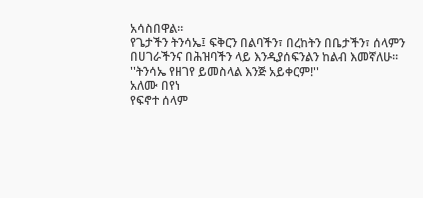አሳስበዋል።
የጌታችን ትንሳኤ፤ ፍቅርን በልባችን፣ በረከትን በቤታችን፣ ሰላምን በሀገራችንና በሕዝባችን ላይ እንዲያሰፍንልን ከልብ እመኛለሁ።
''ትንሳኤ የዘገየ ይመስላል እንጅ አይቀርም!''
አለሙ በየነ
የፍኖተ ሰላም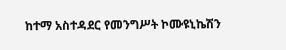ከተማ አስተዳደር የመንግሥት ኮሙዩኒኬሽን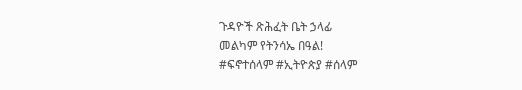ጉዳዮች ጽሕፈት ቤት ኃላፊ
መልካም የትንሳኤ በዓል!
#ፍኖተሰላም #ኢትዮጵያ #ሰላም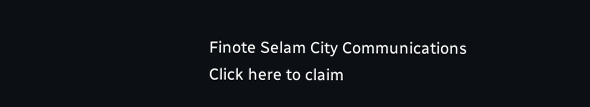Finote Selam City Communications
Click here to claim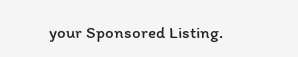your Sponsored Listing.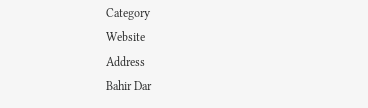Category
Website
Address
Bahir Dar